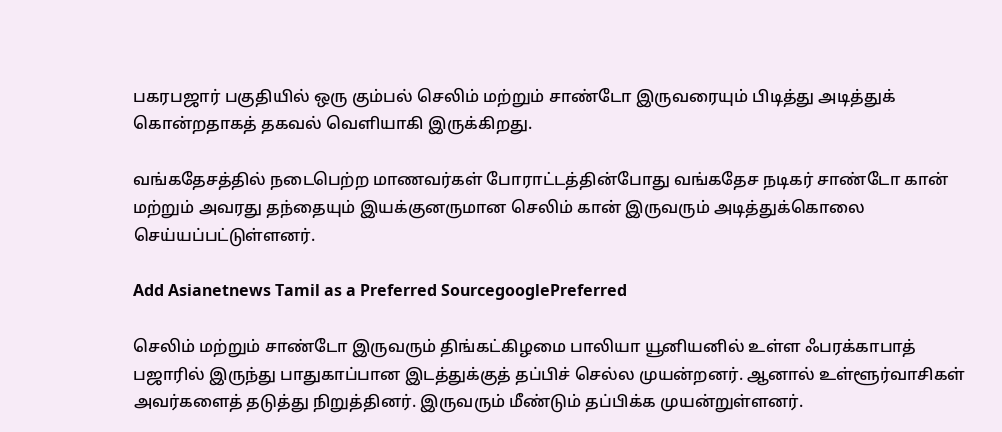பகரபஜார் பகுதியில் ஒரு கும்பல் செலிம் மற்றும் சாண்டோ இருவரையும் பிடித்து அடித்துக் கொன்றதாகத் தகவல் வெளியாகி இருக்கிறது.

வங்கதேசத்தில் நடைபெற்ற மாணவர்கள் போராட்டத்தின்போது வங்கதேச நடிகர் சாண்டோ கான் மற்றும் அவரது தந்தையும் இயக்குனருமான செலிம் கான் இருவரும் அடித்துக்கொலை செய்யப்பட்டுள்ளனர்.

Add Asianetnews Tamil as a Preferred SourcegooglePreferred

செலிம் மற்றும் சாண்டோ இருவரும் திங்கட்கிழமை பாலியா யூனியனில் உள்ள ஃபரக்காபாத் பஜாரில் இருந்து பாதுகாப்பான இடத்துக்குத் தப்பிச் செல்ல முயன்றனர். ஆனால் உள்ளூர்வாசிகள் அவர்களைத் தடுத்து நிறுத்தினர். இருவரும் மீண்டும் தப்பிக்க முயன்றுள்ளனர்.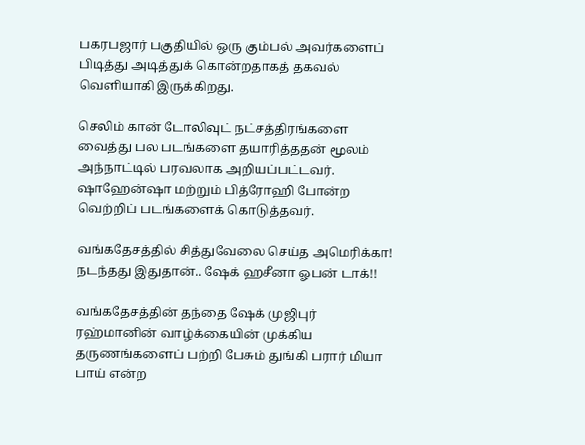பகரபஜார் பகுதியில் ஒரு கும்பல் அவர்களைப் பிடித்து அடித்துக் கொன்றதாகத் தகவல் வெளியாகி இருக்கிறது.

செலிம் கான் டோலிவுட் நட்சத்திரங்களை வைத்து பல படங்களை தயாரித்ததன் மூலம் அந்நாட்டில் பரவலாக அறியப்பட்டவர். ஷாஹேன்ஷா மற்றும் பித்ரோஹி போன்ற வெற்றிப் படங்களைக் கொடுத்தவர்.

வங்கதேசத்தில் சித்துவேலை செய்த அமெரிக்கா! நடந்தது இதுதான்.. ஷேக் ஹசீனா ஓபன் டாக்!!

வங்கதேசத்தின் தந்தை ஷேக் முஜிபுர் ரஹ்மானின் வாழ்க்கையின் முக்கிய தருணங்களைப் பற்றி பேசும் துங்கி பரார் மியா பாய் என்ற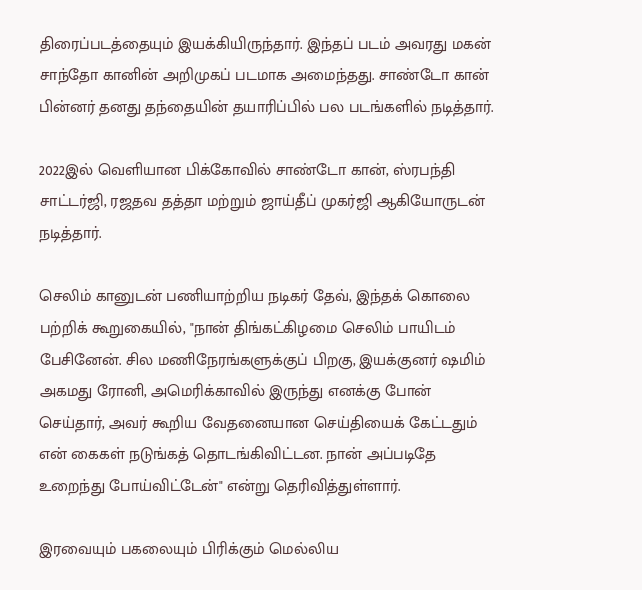திரைப்படத்தையும் இயக்கியிருந்தார். இந்தப் படம் அவரது மகன் சாந்தோ கானின் அறிமுகப் படமாக அமைந்தது. சாண்டோ கான் பின்னர் தனது தந்தையின் தயாரிப்பில் பல படங்களில் நடித்தார்.

2022இல் வெளியான பிக்கோவில் சாண்டோ கான், ஸ்ரபந்தி சாட்டர்ஜி, ரஜதவ தத்தா மற்றும் ஜாய்தீப் முகர்ஜி ஆகியோருடன் நடித்தார்.

செலிம் கானுடன் பணியாற்றிய நடிகர் தேவ், இந்தக் கொலை பற்றிக் கூறுகையில், "நான் திங்கட்கிழமை செலிம் பாயிடம் பேசினேன். சில மணிநேரங்களுக்குப் பிறகு, இயக்குனர் ஷமிம் அகமது ரோனி, அமெரிக்காவில் இருந்து எனக்கு போன் செய்தார், அவர் கூறிய வேதனையான செய்தியைக் கேட்டதும் என் கைகள் நடுங்கத் தொடங்கிவிட்டன. நான் அப்படிதே உறைந்து போய்விட்டேன்" என்று தெரிவித்துள்ளார்.

இரவையும் பகலையும் பிரிக்கும் மெல்லிய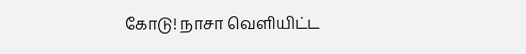கோடு! நாசா வெளியிட்ட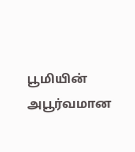பூமியின் அபூர்வமான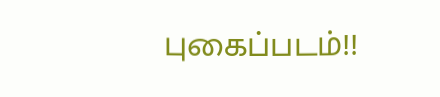புகைப்படம்!!